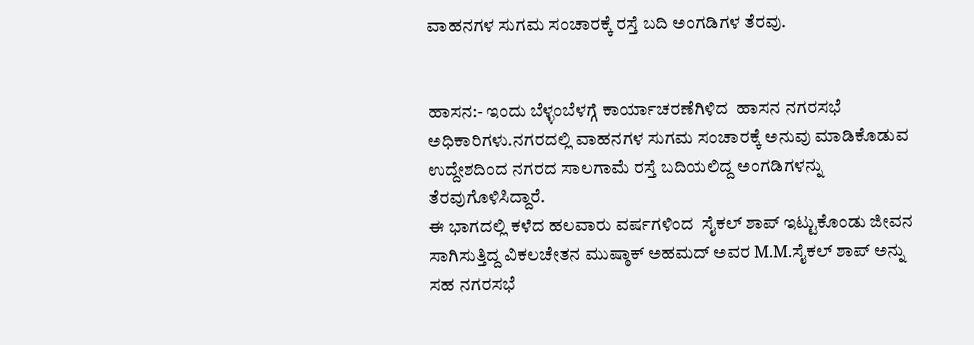ವಾಹನಗಳ ಸುಗಮ ಸಂಚಾರಕ್ಕೆ ರಸ್ತೆ ಬದಿ ಅಂಗಡಿಗಳ ತೆರವು.


ಹಾಸನ:- ಇಂದು ಬೆಳ್ಳಂಬೆಳಗ್ಗೆ ಕಾರ್ಯಾಚರಣೆಗಿಳಿದ  ಹಾಸನ ನಗರಸಭೆ ಅಧಿಕಾರಿಗಳು.ನಗರದಲ್ಲಿ ವಾಹನಗಳ ಸುಗಮ ಸಂಚಾರಕ್ಕೆ ಅನುವು ಮಾಡಿಕೊಡುವ ಉದ್ದೇಶದಿಂದ ನಗರದ ಸಾಲಗಾಮೆ ರಸ್ತೆ ಬದಿಯಲಿದ್ದ ಅಂಗಡಿಗಳನ್ನು ತೆರವುಗೊಳಿಸಿದ್ದಾರೆ.
ಈ ಭಾಗದಲ್ಲಿ ಕಳೆದ ಹಲವಾರು ವರ್ಷಗಳಿಂದ  ಸೈಕಲ್ ಶಾಪ್ ಇಟ್ಟುಕೊಂಡು ಜೀವನ ಸಾಗಿಸುತ್ತಿದ್ದ ವಿಕಲಚೇತನ ಮುಷ್ಠಾಕ್ ಅಹಮದ್ ಅವರ M.M.ಸೈಕಲ್ ಶಾಪ್ ಅನ್ನು ಸಹ ನಗರಸಭೆ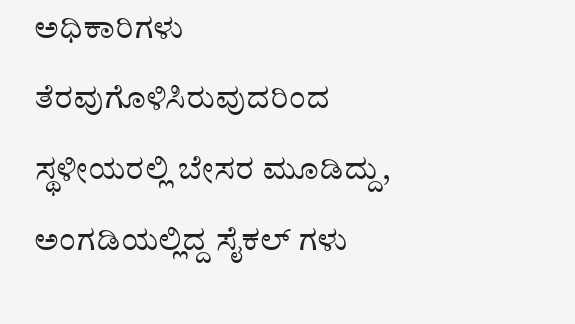ಅಧಿಕಾರಿಗಳು ತೆರವುಗೊಳಿಸಿರುವುದರಿಂದ  ಸ್ಥಳೀಯರಲ್ಲಿ ಬೇಸರ ಮೂಡಿದ್ದು,  ಅಂಗಡಿಯಲ್ಲಿದ್ದ ಸೈಕಲ್ ಗಳು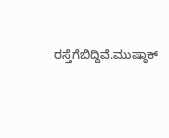ರಸ್ತೆಗೆಬಿದ್ದಿವೆ.ಮುಷ್ಠಾಕ್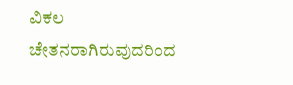ವಿಕಲ  ಚೇತನರಾಗಿರುವುದರಿಂದ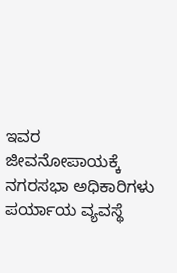ಇವರ ಜೀವನೋಪಾಯಕ್ಕೆ  ನಗರಸಭಾ ಅಧಿಕಾರಿಗಳು ಪರ್ಯಾಯ ವ್ಯವಸ್ಥೆ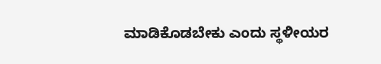ಮಾಡಿಕೊಡಬೇಕು ಎಂದು ಸ್ಥಳೀಯರ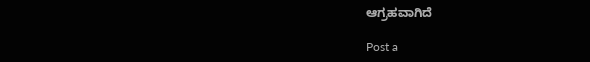ಆಗ್ರಹವಾಗಿದೆ

Post a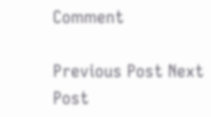Comment

Previous Post Next Post